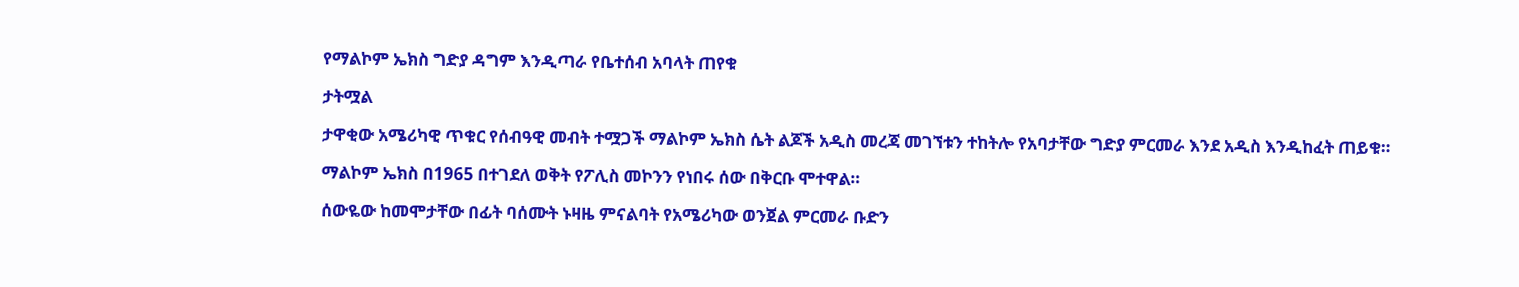የማልኮም ኤክስ ግድያ ዳግም እንዲጣራ የቤተሰብ አባላት ጠየቁ

ታትሟል

ታዋቂው አሜሪካዊ ጥቁር የሰብዓዊ መብት ተሟጋች ማልኮም ኤክስ ሴት ልጆች አዲስ መረጃ መገኘቱን ተከትሎ የአባታቸው ግድያ ምርመራ እንደ አዲስ እንዲከፈት ጠይቁ።

ማልኮም ኤክስ በ1965 በተገደለ ወቅት የፖሊስ መኮንን የነበሩ ሰው በቅርቡ ሞተዋል።

ሰውዬው ከመሞታቸው በፊት ባሰሙት ኑዛዜ ምናልባት የአሜሪካው ወንጀል ምርመራ ቡድን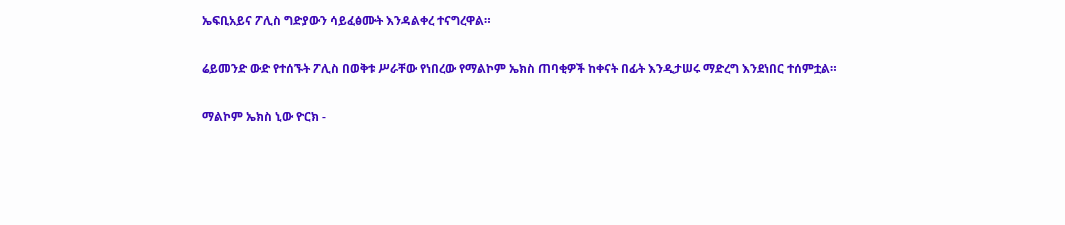ኤፍቢአይና ፖሊስ ግድያውን ሳይፈፅሙት እንዳልቀረ ተናግረዋል።

ሬይመንድ ውድ የተሰኙት ፖሊስ በወቅቱ ሥራቸው የነበረው የማልኮም ኤክስ ጠባቂዎች ከቀናት በፊት እንዲታሠሩ ማድረግ እንደነበር ተሰምቷል።

ማልኮም ኤክስ ኒው ዮርክ -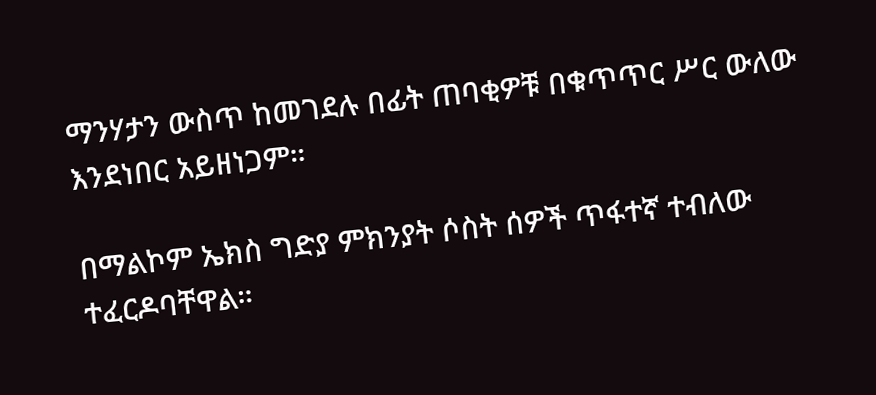ማንሃታን ውስጥ ከመገደሉ በፊት ጠባቂዎቹ በቁጥጥር ሥር ውለው እንደነበር አይዘነጋም።

በማልኮም ኤክስ ግድያ ምክንያት ሶስት ሰዎች ጥፋተኛ ተብለው ተፈርዶባቸዋል።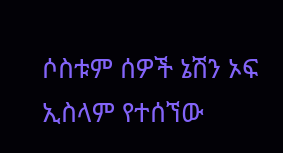ሶስቱም ሰዎች ኔሽን ኦፍ ኢስላም የተሰኘው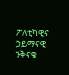ፖለቲካዊና ኃይማናዊ ንቅናቄ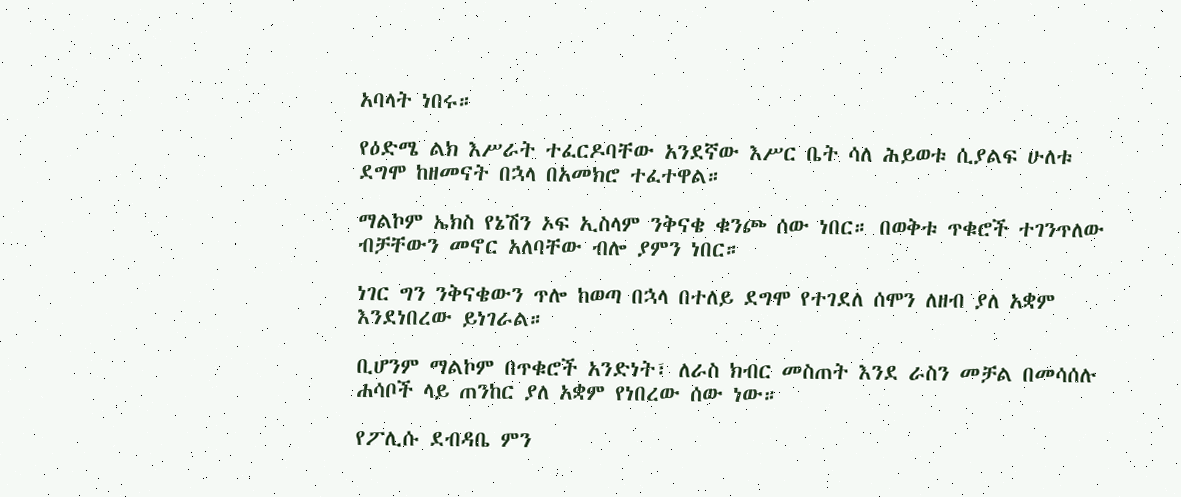አባላት ነበሩ።

የዕድሜ ልክ እሥራት ተፈርዶባቸው አንደኛው እሥር ቤት ሳለ ሕይወቱ ሲያልፍ ሁለቱ ደግሞ ከዘመናት በኋላ በአመክሮ ተፈተዋል።

ማልኮም ኤክስ የኔሽን ኦፍ ኢስላም ንቅናቄ ቁንጮ ሰው ነበር። በወቅቱ ጥቁሮች ተገንጥለው ብቻቸውን መኖር አለባቸው ብሎ ያምን ነበር።

ነገር ግን ንቅናቄውን ጥሎ ከወጣ በኋላ በተለይ ደግሞ የተገደለ ሰሞን ለዘብ ያለ አቋም እንደነበረው ይነገራል።

ቢሆንም ማልኮም በጥቁሮች አንድነት፣ ለራስ ክብር መስጠት እንደ ራስን መቻል በመሳሰሉ ሐሳቦች ላይ ጠንከር ያለ አቋም የነበረው ሰው ነው።

የፖሊሱ ደብዳቤ ምን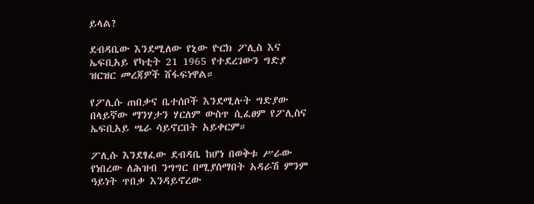ይላል?

ደብዳቤው እንደሚለው የኒው ዮርክ ፖሊስ እና ኤፍቢአይ የካቲት 21 1965 የተደረገውን ግድያ ዝርዝር መረጃዎች ሸፋፍነዋል።

የፖሊሱ ጠበቃና ቤተሰቦች እንደሚሉት ግድያው በላይኛው ማንሃታን ሃርለም ውስጥ ሲፈፀም የፖሊስና ኤፍቢአይ ሤራ ሳይኖርበት አይቀርም።

ፖሊሱ እንደፃፈው ደብዳቤ ከሆነ በወቅቱ ሥራው የነበረው ለሕዝብ ንግግር በሚያሰማበት አዳራሽ ምንም ዓይነት ጥበቃ እንዳይኖረው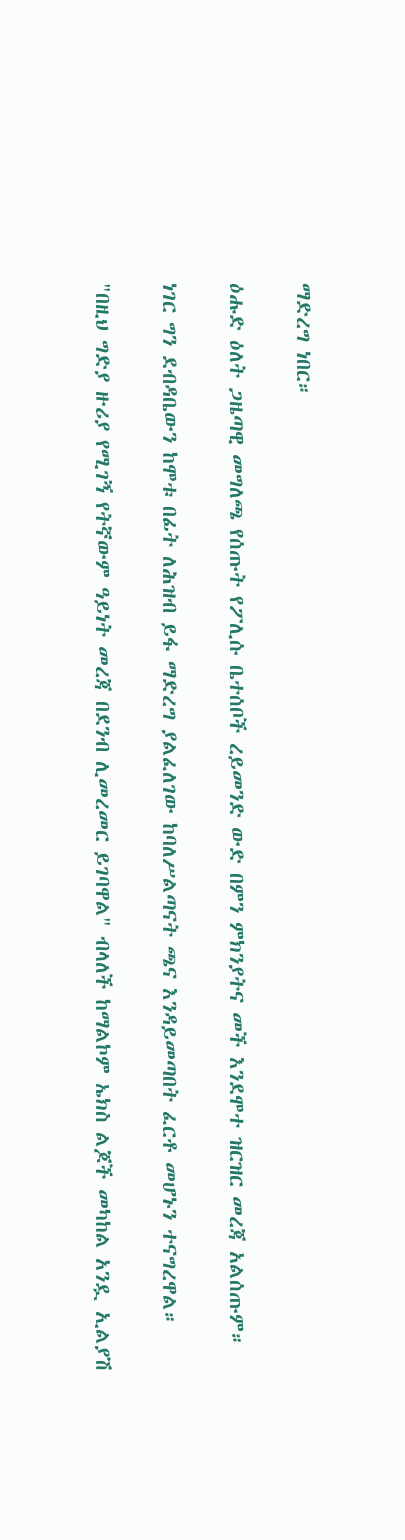ማድረግ ነበር።

ዕሑድ ዕለት ጋዜጣዊ መግለጫ የሰጡት የፖሊሱ ቤተሰቦች ረይመንድ ውድ በምን ምክንያትና መች እንደሞተ ዝርዝር መረጃ አልሰጡም።

ነገር ግን ደብዳቤውን ከሞቱ በፊት ለሕዝብ ይፋ ማድረግ ያልፈለገው ከባለሥልጣናት ጫና እንዳይመጣበት ፈርቶ መሆኑን ተናግረዋል።

"በዚህ ግድያ ዙሪያ የሚገኝ የትኛውም ዓይነት መረጃ በደንብ ሊመረመር ይገባዋል" ብላለች ከማልኮም ኤክስ ልጆች መካከል አንዷ ኢልያሽ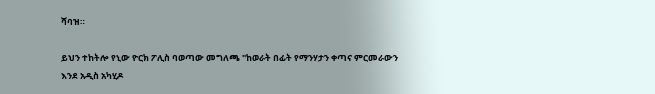ሻባዝ።

ይህን ተከትሎ የኒው ዮርክ ፖሊስ ባወጣው መግለጫ "ከወራት በፊት የማንሃታን ቀጣና ምርመራውን እንደ አዲስ አካሂዶ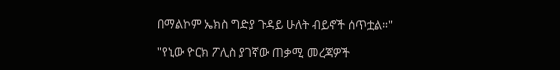በማልኮም ኤክስ ግድያ ጉዳይ ሁለት ብይኖች ሰጥቷል።"

"የኒው ዮርክ ፖሊስ ያገኛው ጠቃሚ መረጃዎች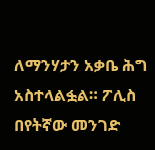ለማንሃታን አቃቤ ሕግ አስተላልፏል። ፖሊስ በየትኛው መንገድ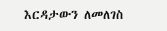እርዳታውን ለመለገስ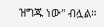ዝግጁ ነው" ብሏል።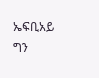ኤፍቢአይ ግን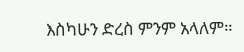እስካሁን ድረስ ምንም አላለም።